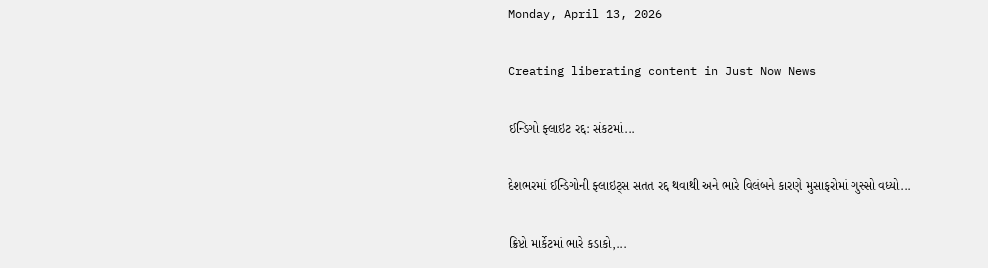Monday, April 13, 2026

Creating liberating content in Just Now News

ઈન્ડિગો ફ્લાઇટ રદ્દ: સંકટમાં...

દેશભરમાં ઈન્ડિગોની ફ્લાઇટ્સ સતત રદ્દ થવાથી અને ભારે વિલંબને કારણે મુસાફરોમાં ગુસ્સો વધ્યો...

ક્રિપ્ટો માર્કેટમાં ભારે કડાકો,...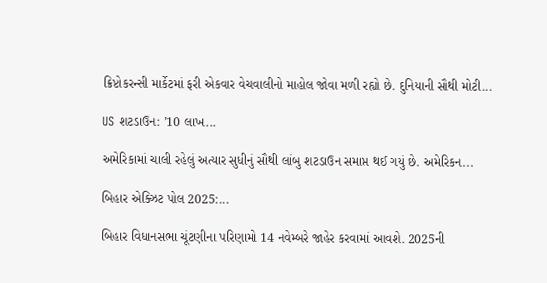ક્રિપ્ટોકરન્સી માર્કેટમાં ફરી એકવાર વેચવાલીનો માહોલ જોવા મળી રહ્યો છે. દુનિયાની સૌથી મોટી...

US શટડાઉન: ’10 લાખ...

અમેરિકામાં ચાલી રહેલું અત્યાર સુધીનું સૌથી લાંબુ શટડાઉન સમાપ્ત થઈ ગયું છે. અમેરિકન...

બિહાર એક્ઝિટ પોલ 2025:...

બિહાર વિધાનસભા ચૂંટણીના પરિણામો 14 નવેમ્બરે જાહેર કરવામાં આવશે. 2025ની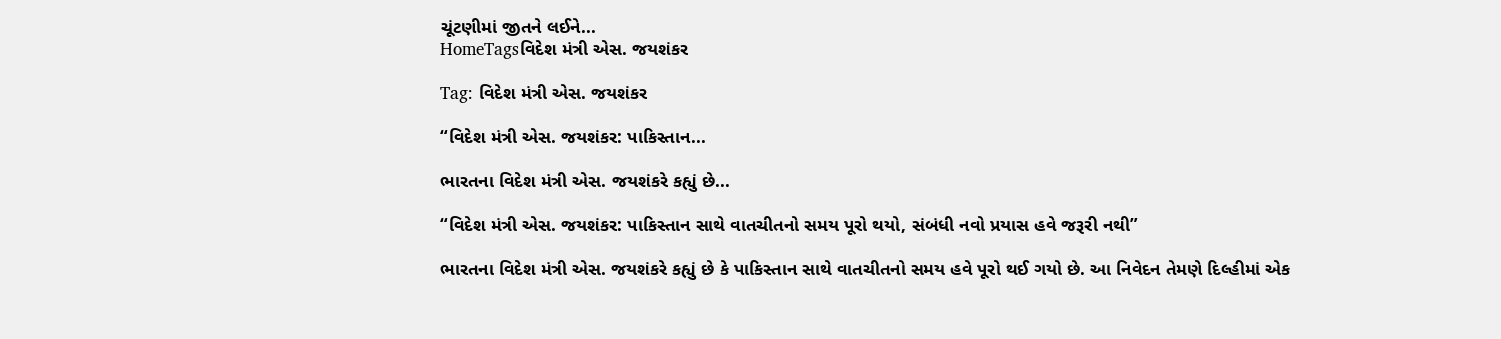ચૂંટણીમાં જીતને લઈને...
HomeTagsવિદેશ મંત્રી એસ. જયશંકર

Tag: વિદેશ મંત્રી એસ. જયશંકર

“વિદેશ મંત્રી એસ. જયશંકર: પાકિસ્તાન...

ભારતના વિદેશ મંત્રી એસ. જયશંકરે કહ્યું છે...

“વિદેશ મંત્રી એસ. જયશંકર: પાકિસ્તાન સાથે વાતચીતનો સમય પૂરો થયો, સંબંધી નવો પ્રયાસ હવે જરૂરી નથી”

ભારતના વિદેશ મંત્રી એસ. જયશંકરે કહ્યું છે કે પાકિસ્તાન સાથે વાતચીતનો સમય હવે પૂરો થઈ ગયો છે. આ નિવેદન તેમણે દિલ્હીમાં એક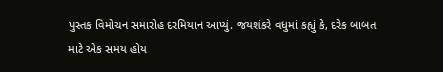પુસ્તક વિમોચન સમારોહ દરમિયાન આપ્યું. જયશંકરે વધુમાં કહ્યું કે, દરેક બાબત માટે એક સમય હોય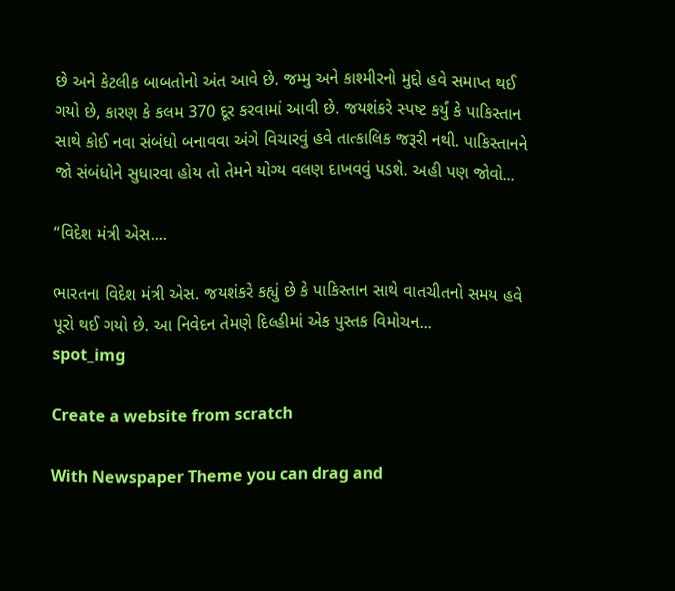છે અને કેટલીક બાબતોનો અંત આવે છે. જમ્મુ અને કાશ્મીરનો મુદ્દો હવે સમાપ્ત થઈ ગયો છે, કારણ કે કલમ 370 દૂર કરવામાં આવી છે. જયશંકરે સ્પષ્ટ કર્યું કે પાકિસ્તાન સાથે કોઈ નવા સંબંધો બનાવવા અંગે વિચારવું હવે તાત્કાલિક જરૂરી નથી. પાકિસ્તાનને જો સંબંધોને સુધારવા હોય તો તેમને યોગ્ય વલણ દાખવવું પડશે. અહી પણ જોવો...

“વિદેશ મંત્રી એસ....

ભારતના વિદેશ મંત્રી એસ. જયશંકરે કહ્યું છે કે પાકિસ્તાન સાથે વાતચીતનો સમય હવે પૂરો થઈ ગયો છે. આ નિવેદન તેમણે દિલ્હીમાં એક પુસ્તક વિમોચન...
spot_img

Create a website from scratch

With Newspaper Theme you can drag and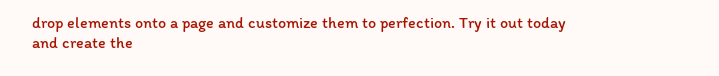drop elements onto a page and customize them to perfection. Try it out today and create the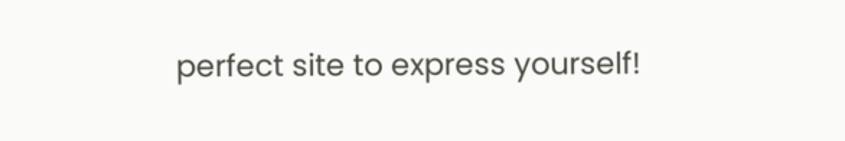perfect site to express yourself!